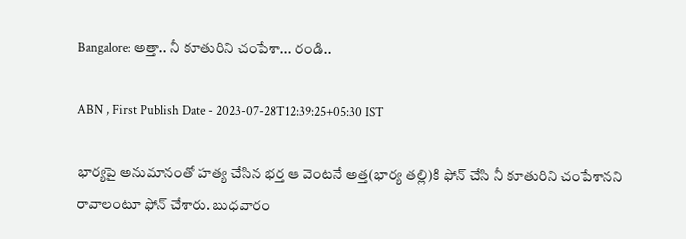Bangalore: అత్తా.. నీ కూతురిని చంపేశా... రండి..

ABN , First Publish Date - 2023-07-28T12:39:25+05:30 IST

భార్యపై అనుమానంతో హత్య చేసిన భర్త ఆ వెంటనే అత్త(భార్య తల్లి)కి ఫోన్‌ చేసి నీ కూతురిని చంపేశానని రావాలంటూ ఫోన్‌ చేశారు. బుధవారం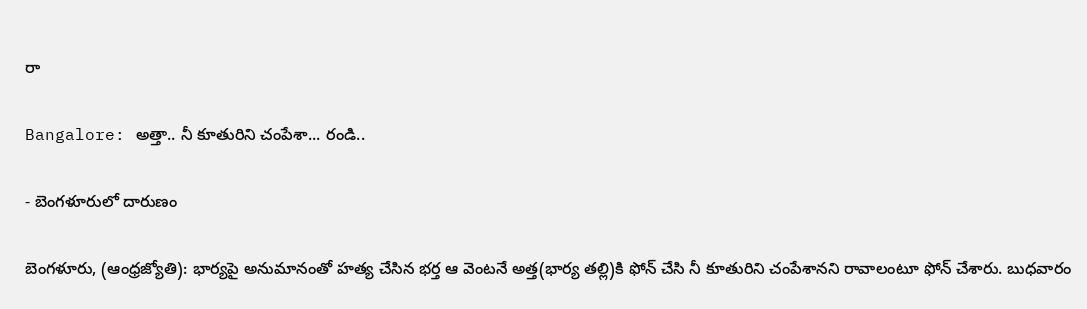రా

Bangalore: అత్తా.. నీ కూతురిని చంపేశా... రండి..

- బెంగళూరులో దారుణం

బెంగళూరు, (ఆంధ్రజ్యోతి): భార్యపై అనుమానంతో హత్య చేసిన భర్త ఆ వెంటనే అత్త(భార్య తల్లి)కి ఫోన్‌ చేసి నీ కూతురిని చంపేశానని రావాలంటూ ఫోన్‌ చేశారు. బుధవారం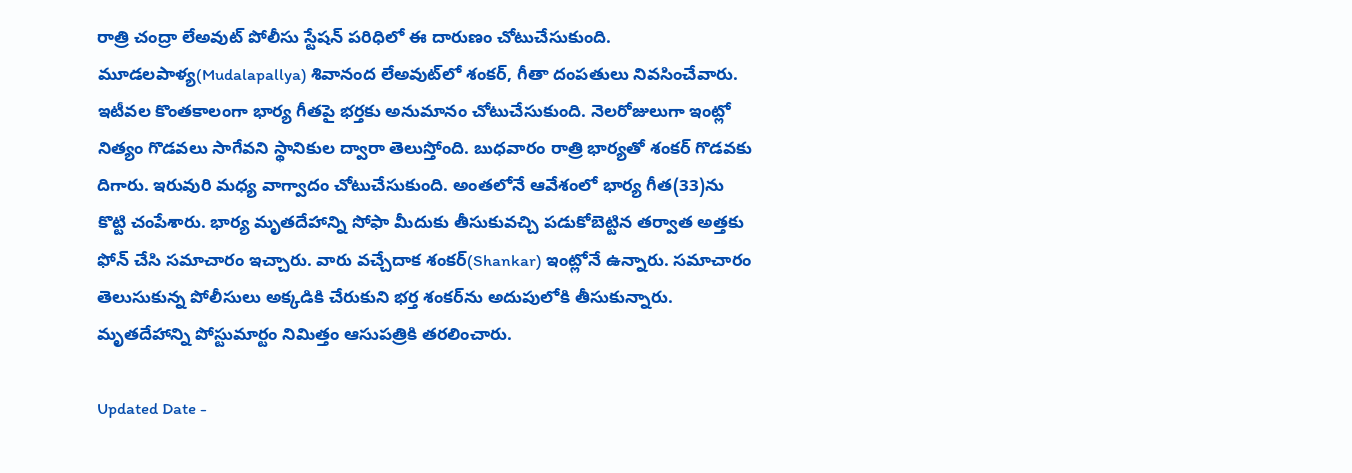రాత్రి చంద్రా లేఅవుట్‌ పోలీసు స్టేషన్‌ పరిధిలో ఈ దారుణం చోటుచేసుకుంది. మూడలపాళ్య(Mudalapallya) శివానంద లేఅవుట్‌లో శంకర్‌, గీతా దంపతులు నివసించేవారు. ఇటీవల కొంతకాలంగా భార్య గీతపై భర్తకు అనుమానం చోటుచేసుకుంది. నెలరోజులుగా ఇంట్లో నిత్యం గొడవలు సాగేవని స్థానికుల ద్వారా తెలుస్తోంది. బుధవారం రాత్రి భార్యతో శంకర్‌ గొడవకు దిగారు. ఇరువురి మధ్య వాగ్వాదం చోటుచేసుకుంది. అంతలోనే ఆవేశంలో భార్య గీత(33)ను కొట్టి చంపేశారు. భార్య మృతదేహాన్ని సోఫా మీదుకు తీసుకువచ్చి పడుకోబెట్టిన తర్వాత అత్తకు ఫోన్‌ చేసి సమాచారం ఇచ్చారు. వారు వచ్చేదాక శంకర్‌(Shankar) ఇంట్లోనే ఉన్నారు. సమాచారం తెలుసుకున్న పోలీసులు అక్కడికి చేరుకుని భర్త శంకర్‌ను అదుపులోకి తీసుకున్నారు. మృతదేహాన్ని పోస్టుమార్టం నిమిత్తం ఆసుపత్రికి తరలించారు.

Updated Date -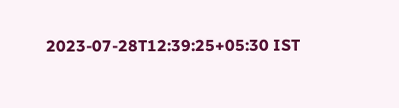2023-07-28T12:39:25+05:30 IST